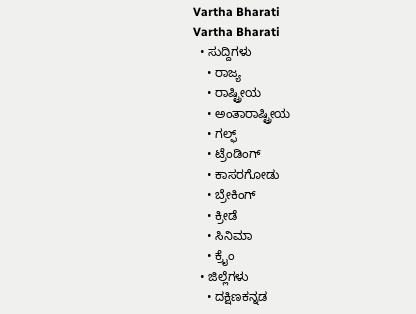Vartha Bharati
Vartha Bharati
  • ಸುದ್ದಿಗಳು
    • ರಾಜ್ಯ
    • ರಾಷ್ಟ್ರೀಯ
    • ಅಂತಾರಾಷ್ಟ್ರೀಯ
    • ಗಲ್ಫ್
    • ಟ್ರೆಂಡಿಂಗ್
    • ಕಾಸರಗೋಡು
    • ಬ್ರೇಕಿಂಗ್
    • ಕ್ರೀಡೆ
    • ಸಿನಿಮಾ
    • ಕ್ರೈಂ
  • ಜಿಲ್ಲೆಗಳು
    • ದಕ್ಷಿಣಕನ್ನಡ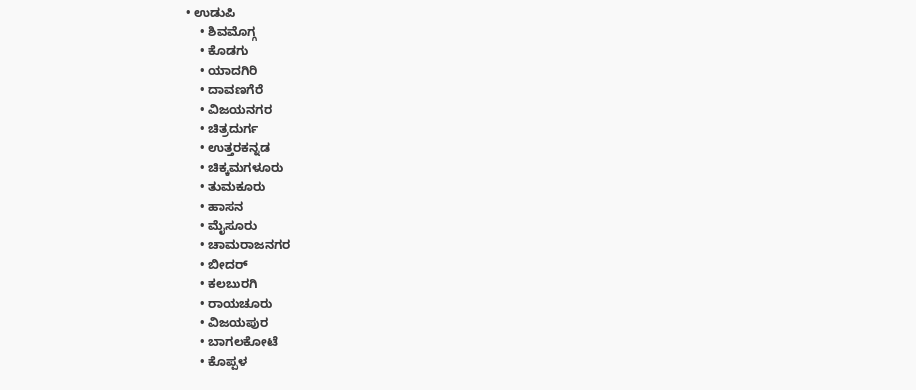• ಉಡುಪಿ
    • ಶಿವಮೊಗ್ಗ
    • ಕೊಡಗು
    • ಯಾದಗಿರಿ
    • ದಾವಣಗೆರೆ
    • ವಿಜಯನಗರ
    • ಚಿತ್ರದುರ್ಗ
    • ಉತ್ತರಕನ್ನಡ
    • ಚಿಕ್ಕಮಗಳೂರು
    • ತುಮಕೂರು
    • ಹಾಸನ
    • ಮೈಸೂರು
    • ಚಾಮರಾಜನಗರ
    • ಬೀದರ್‌
    • ಕಲಬುರಗಿ
    • ರಾಯಚೂರು
    • ವಿಜಯಪುರ
    • ಬಾಗಲಕೋಟೆ
    • ಕೊಪ್ಪಳ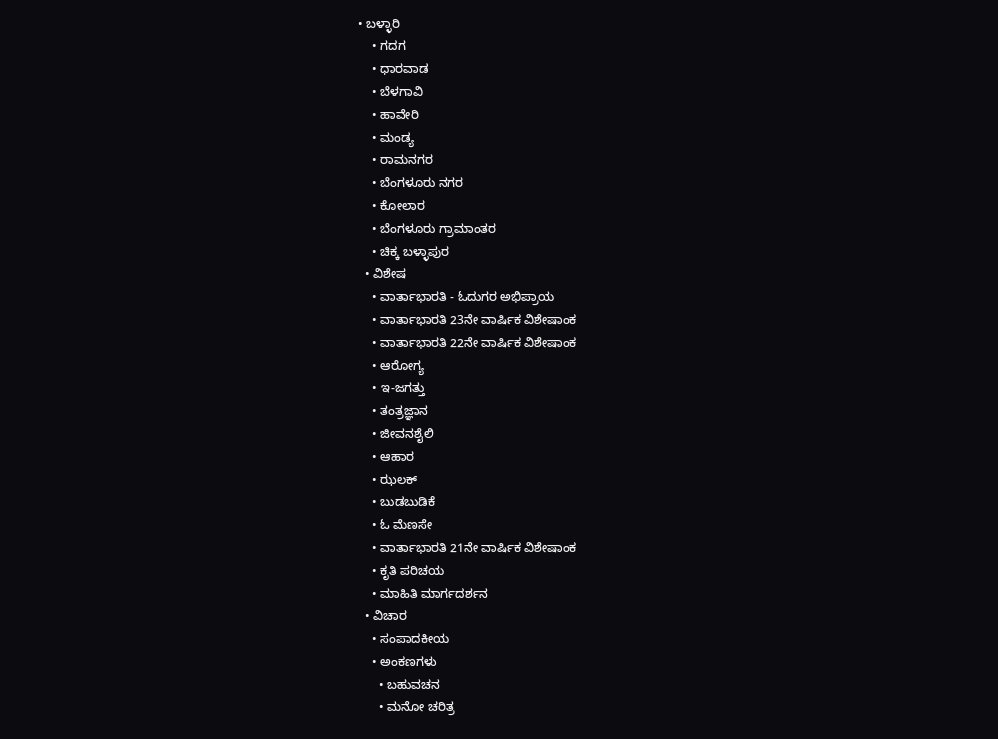• ಬಳ್ಳಾರಿ
    • ಗದಗ
    • ಧಾರವಾಡ‌
    • ಬೆಳಗಾವಿ
    • ಹಾವೇರಿ
    • ಮಂಡ್ಯ
    • ರಾಮನಗರ
    • ಬೆಂಗಳೂರು ನಗರ
    • ಕೋಲಾರ
    • ಬೆಂಗಳೂರು ಗ್ರಾಮಾಂತರ
    • ಚಿಕ್ಕ ಬಳ್ಳಾಪುರ
  • ವಿಶೇಷ
    • ವಾರ್ತಾಭಾರತಿ - ಓದುಗರ ಅಭಿಪ್ರಾಯ
    • ವಾರ್ತಾಭಾರತಿ 23ನೇ ವಾರ್ಷಿಕ ವಿಶೇಷಾಂಕ
    • ವಾರ್ತಾಭಾರತಿ 22ನೇ ವಾರ್ಷಿಕ ವಿಶೇಷಾಂಕ
    • ಆರೋಗ್ಯ
    • ಇ-ಜಗತ್ತು
    • ತಂತ್ರಜ್ಞಾನ
    • ಜೀವನಶೈಲಿ
    • ಆಹಾರ
    • ಝಲಕ್
    • ಬುಡಬುಡಿಕೆ
    • ಓ ಮೆಣಸೇ
    • ವಾರ್ತಾಭಾರತಿ 21ನೇ ವಾರ್ಷಿಕ ವಿಶೇಷಾಂಕ
    • ಕೃತಿ ಪರಿಚಯ
    • ಮಾಹಿತಿ ಮಾರ್ಗದರ್ಶನ
  • ವಿಚಾರ
    • ಸಂಪಾದಕೀಯ
    • ಅಂಕಣಗಳು
      • ಬಹುವಚನ
      • ಮನೋ ಚರಿತ್ರ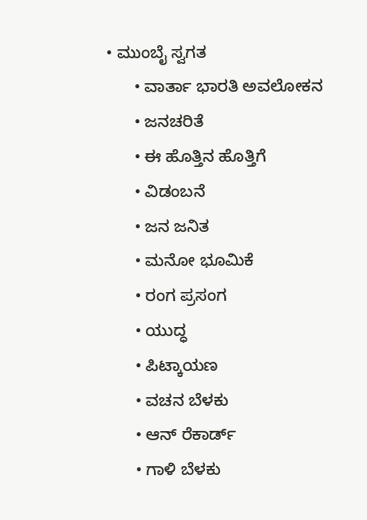• ಮುಂಬೈ ಸ್ವಗತ
      • ವಾರ್ತಾ ಭಾರತಿ ಅವಲೋಕನ
      • ಜನಚರಿತೆ
      • ಈ ಹೊತ್ತಿನ ಹೊತ್ತಿಗೆ
      • ವಿಡಂಬನೆ
      • ಜನ ಜನಿತ
      • ಮನೋ ಭೂಮಿಕೆ
      • ರಂಗ ಪ್ರಸಂಗ
      • ಯುದ್ಧ
      • ಪಿಟ್ಕಾಯಣ
      • ವಚನ ಬೆಳಕು
      • ಆನ್ ರೆಕಾರ್ಡ್
      • ಗಾಳಿ ಬೆಳಕು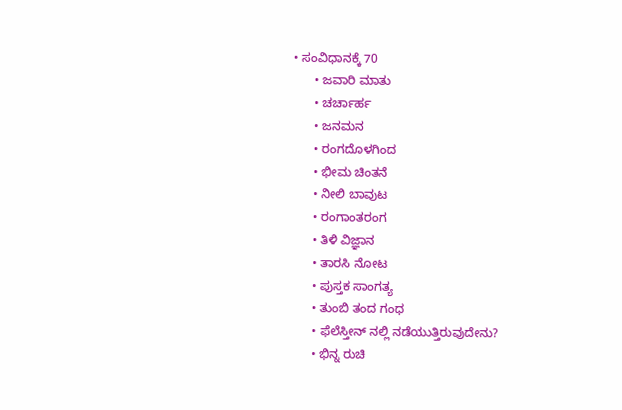• ಸಂವಿಧಾನಕ್ಕೆ 70
      • ಜವಾರಿ ಮಾತು
      • ಚರ್ಚಾರ್ಹ
      • ಜನಮನ
      • ರಂಗದೊಳಗಿಂದ
      • ಭೀಮ ಚಿಂತನೆ
      • ನೀಲಿ ಬಾವುಟ
      • ರಂಗಾಂತರಂಗ
      • ತಿಳಿ ವಿಜ್ಞಾನ
      • ತಾರಸಿ ನೋಟ
      • ಪುಸ್ತಕ ಸಾಂಗತ್ಯ
      • ತುಂಬಿ ತಂದ ಗಂಧ
      • ಫೆಲೆಸ್ತೀನ್ ‌ನಲ್ಲಿ ನಡೆಯುತ್ತಿರುವುದೇನು?
      • ಭಿನ್ನ ರುಚಿ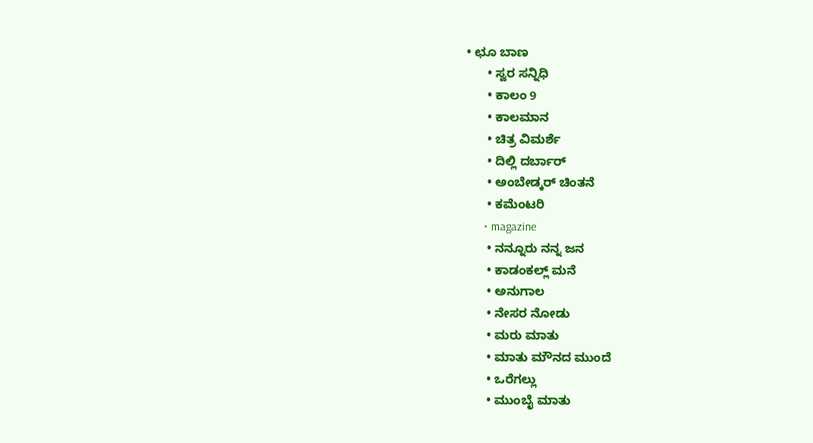• ಛೂ ಬಾಣ
      • ಸ್ವರ ಸನ್ನಿಧಿ
      • ಕಾಲಂ 9
      • ಕಾಲಮಾನ
      • ಚಿತ್ರ ವಿಮರ್ಶೆ
      • ದಿಲ್ಲಿ ದರ್ಬಾರ್
      • ಅಂಬೇಡ್ಕರ್ ಚಿಂತನೆ
      • ಕಮೆಂಟರಿ
      • magazine
      • ನನ್ನೂರು ನನ್ನ ಜನ
      • ಕಾಡಂಕಲ್ಲ್ ಮನೆ
      • ಅನುಗಾಲ
      • ನೇಸರ ನೋಡು
      • ಮರು ಮಾತು
      • ಮಾತು ಮೌನದ ಮುಂದೆ
      • ಒರೆಗಲ್ಲು
      • ಮುಂಬೈ ಮಾತು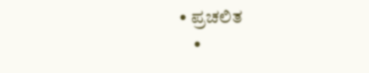• ಪ್ರಚಲಿತ
    •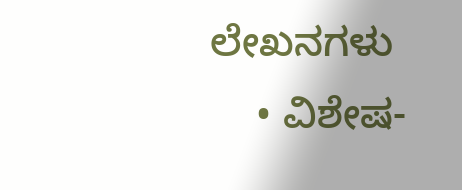ಲೇಖನಗಳು
    • ವಿಶೇಷ-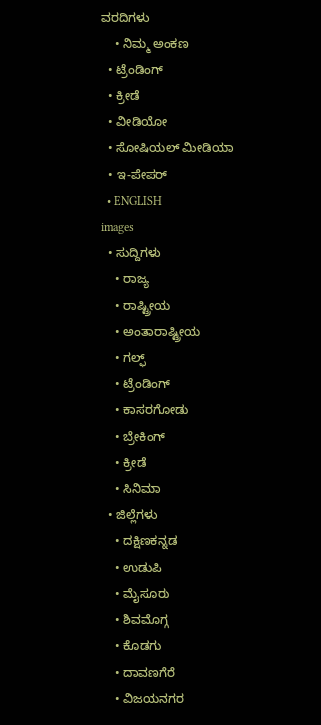ವರದಿಗಳು
    • ನಿಮ್ಮ ಅಂಕಣ
  • ಟ್ರೆಂಡಿಂಗ್
  • ಕ್ರೀಡೆ
  • ವೀಡಿಯೋ
  • ಸೋಷಿಯಲ್ ಮೀಡಿಯಾ
  • ಇ-ಪೇಪರ್
  • ENGLISH
images
  • ಸುದ್ದಿಗಳು
    • ರಾಜ್ಯ
    • ರಾಷ್ಟ್ರೀಯ
    • ಅಂತಾರಾಷ್ಟ್ರೀಯ
    • ಗಲ್ಫ್
    • ಟ್ರೆಂಡಿಂಗ್
    • ಕಾಸರಗೋಡು
    • ಬ್ರೇಕಿಂಗ್
    • ಕ್ರೀಡೆ
    • ಸಿನಿಮಾ
  • ಜಿಲ್ಲೆಗಳು
    • ದಕ್ಷಿಣಕನ್ನಡ
    • ಉಡುಪಿ
    • ಮೈಸೂರು
    • ಶಿವಮೊಗ್ಗ
    • ಕೊಡಗು
    • ದಾವಣಗೆರೆ
    • ವಿಜಯನಗರ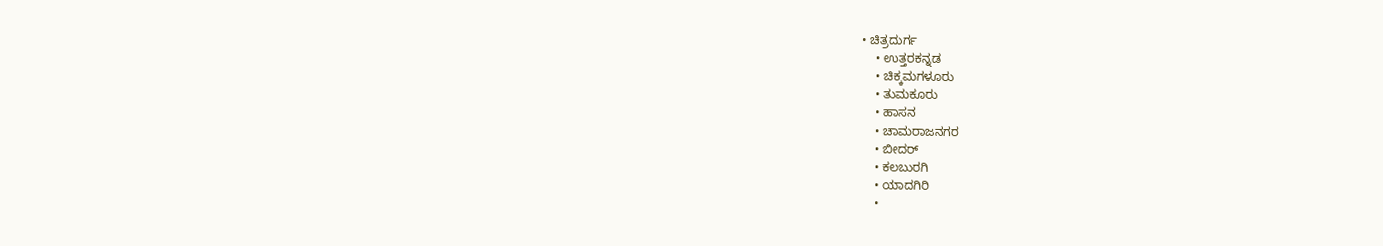• ಚಿತ್ರದುರ್ಗ
    • ಉತ್ತರಕನ್ನಡ
    • ಚಿಕ್ಕಮಗಳೂರು
    • ತುಮಕೂರು
    • ಹಾಸನ
    • ಚಾಮರಾಜನಗರ
    • ಬೀದರ್‌
    • ಕಲಬುರಗಿ
    • ಯಾದಗಿರಿ
    •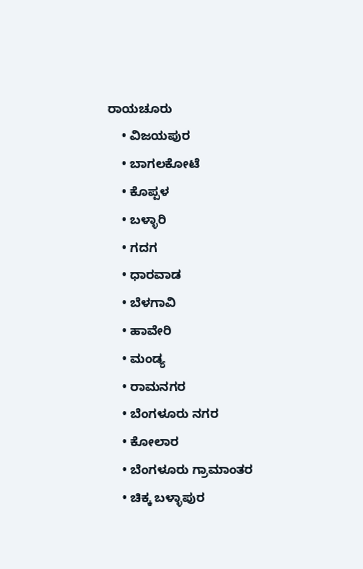ರಾಯಚೂರು
    • ವಿಜಯಪುರ
    • ಬಾಗಲಕೋಟೆ
    • ಕೊಪ್ಪಳ
    • ಬಳ್ಳಾರಿ
    • ಗದಗ
    • ಧಾರವಾಡ
    • ಬೆಳಗಾವಿ
    • ಹಾವೇರಿ
    • ಮಂಡ್ಯ
    • ರಾಮನಗರ
    • ಬೆಂಗಳೂರು ನಗರ
    • ಕೋಲಾರ
    • ಬೆಂಗಳೂರು ಗ್ರಾಮಾಂತರ
    • ಚಿಕ್ಕ ಬಳ್ಳಾಪುರ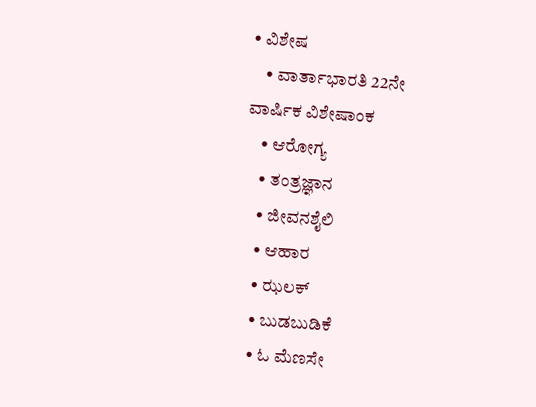• ವಿಶೇಷ
    • ವಾರ್ತಾಭಾರತಿ 22ನೇ ವಾರ್ಷಿಕ ವಿಶೇಷಾಂಕ
    • ಆರೋಗ್ಯ
    • ತಂತ್ರಜ್ಞಾನ
    • ಜೀವನಶೈಲಿ
    • ಆಹಾರ
    • ಝಲಕ್
    • ಬುಡಬುಡಿಕೆ
    • ಓ ಮೆಣಸೇ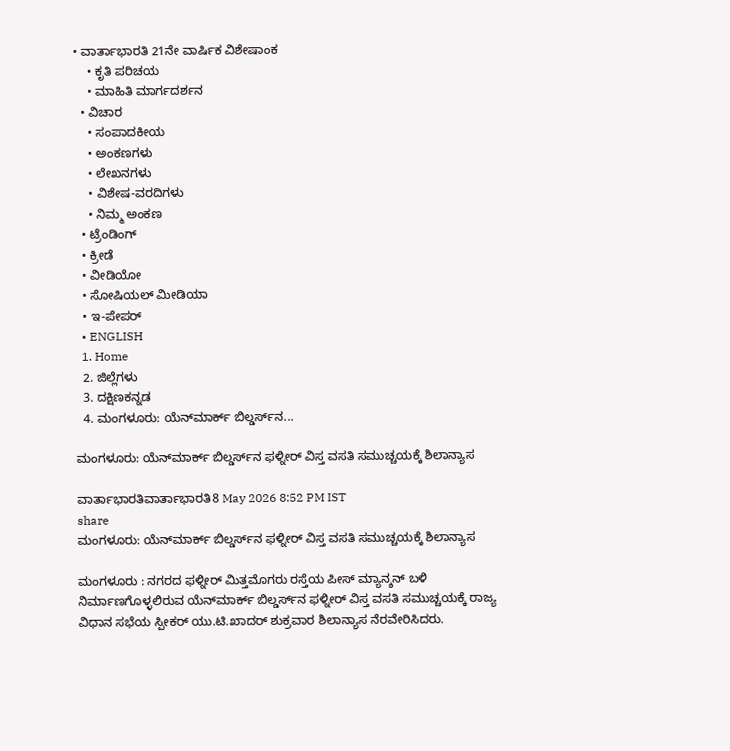• ವಾರ್ತಾಭಾರತಿ 21ನೇ ವಾರ್ಷಿಕ ವಿಶೇಷಾಂಕ
    • ಕೃತಿ ಪರಿಚಯ
    • ಮಾಹಿತಿ ಮಾರ್ಗದರ್ಶನ
  • ವಿಚಾರ
    • ಸಂಪಾದಕೀಯ
    • ಅಂಕಣಗಳು
    • ಲೇಖನಗಳು
    • ವಿಶೇಷ-ವರದಿಗಳು
    • ನಿಮ್ಮ ಅಂಕಣ
  • ಟ್ರೆಂಡಿಂಗ್
  • ಕ್ರೀಡೆ
  • ವೀಡಿಯೋ
  • ಸೋಷಿಯಲ್ ಮೀಡಿಯಾ
  • ಇ-ಪೇಪರ್
  • ENGLISH
  1. Home
  2. ಜಿಲ್ಲೆಗಳು
  3. ದಕ್ಷಿಣಕನ್ನಡ
  4. ಮಂಗಳೂರು: ಯೆನ್‌ಮಾರ್ಕ್ ಬಿಲ್ಡರ್ಸ್‌ನ...

ಮಂಗಳೂರು: ಯೆನ್‌ಮಾರ್ಕ್ ಬಿಲ್ಡರ್ಸ್‌ನ ಫಳ್ನೀರ್ ವಿಸ್ತ ವಸತಿ ಸಮುಚ್ಚಯಕ್ಕೆ ಶಿಲಾನ್ಯಾಸ

ವಾರ್ತಾಭಾರತಿವಾರ್ತಾಭಾರತಿ8 May 2026 8:52 PM IST
share
ಮಂಗಳೂರು: ಯೆನ್‌ಮಾರ್ಕ್ ಬಿಲ್ಡರ್ಸ್‌ನ ಫಳ್ನೀರ್ ವಿಸ್ತ ವಸತಿ ಸಮುಚ್ಚಯಕ್ಕೆ ಶಿಲಾನ್ಯಾಸ

ಮಂಗಳೂರು : ನಗರದ ಫಳ್ನೀರ್ ಮಿತ್ತಮೊಗರು ರಸ್ತೆಯ ಪೀಸ್ ಮ್ಯಾನ್ಶನ್ ಬಳಿ ನಿರ್ಮಾಣಗೊಳ್ಳಲಿರುವ ಯೆನ್‌ಮಾರ್ಕ್ ಬಿಲ್ಡರ್ಸ್‌ನ ಫಳ್ನೀರ್ ವಿಸ್ತ ವಸತಿ ಸಮುಚ್ಚಯಕ್ಕೆ ರಾಜ್ಯ ವಿಧಾನ ಸಭೆಯ ಸ್ಪೀಕರ್ ಯು.ಟಿ.ಖಾದರ್ ಶುಕ್ರವಾರ ಶಿಲಾನ್ಯಾಸ ನೆರವೇರಿಸಿದರು.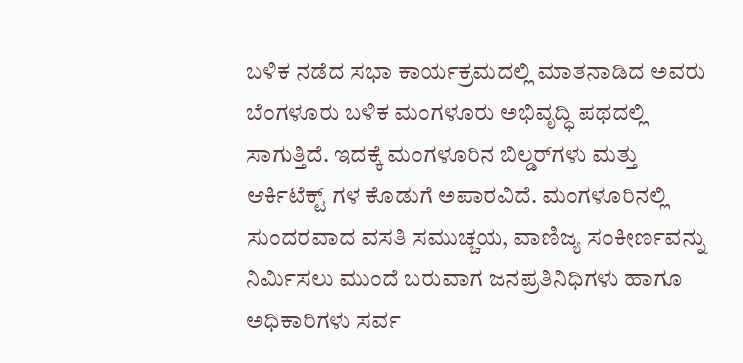ಬಳಿಕ ನಡೆದ ಸಭಾ ಕಾರ್ಯಕ್ರಮದಲ್ಲಿ ಮಾತನಾಡಿದ ಅವರು ಬೆಂಗಳೂರು ಬಳಿಕ ಮಂಗಳೂರು ಅಭಿವೃದ್ಧಿ ಪಥದಲ್ಲಿ ಸಾಗುತ್ತಿದೆ. ಇದಕ್ಕೆ ಮಂಗಳೂರಿನ ಬಿಲ್ಡರ್‌ಗಳು ಮತ್ತು ಆರ್ಕಿಟೆಕ್ಟ್ ಗಳ ಕೊಡುಗೆ ಅಪಾರವಿದೆ. ಮಂಗಳೂರಿನಲ್ಲಿ ಸುಂದರವಾದ ವಸತಿ ಸಮುಚ್ಚಯ, ವಾಣಿಜ್ಯ ಸಂಕೀರ್ಣವನ್ನು ನಿರ್ಮಿಸಲು ಮುಂದೆ ಬರುವಾಗ ಜನಪ್ರತಿನಿಧಿಗಳು ಹಾಗೂ ಅಧಿಕಾರಿಗಳು ಸರ್ವ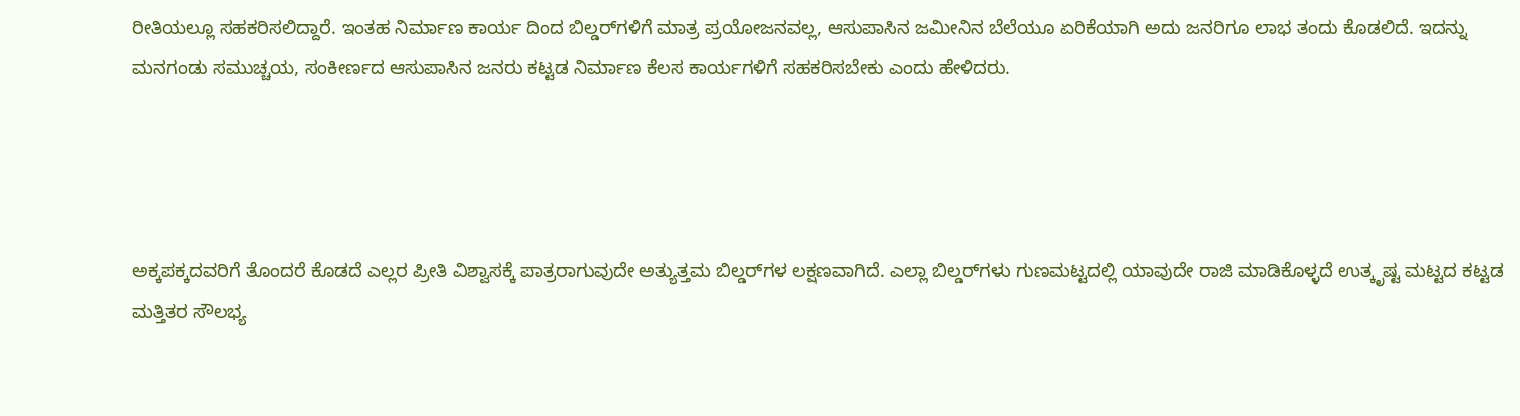ರೀತಿಯಲ್ಲೂ ಸಹಕರಿಸಲಿದ್ದಾರೆ. ಇಂತಹ ನಿರ್ಮಾಣ ಕಾರ್ಯ ದಿಂದ ಬಿಲ್ಡರ್‌ಗಳಿಗೆ ಮಾತ್ರ ಪ್ರಯೋಜನವಲ್ಲ, ಆಸುಪಾಸಿನ ಜಮೀನಿನ ಬೆಲೆಯೂ ಏರಿಕೆಯಾಗಿ ಅದು ಜನರಿಗೂ ಲಾಭ ತಂದು ಕೊಡಲಿದೆ. ಇದನ್ನು ಮನಗಂಡು ಸಮುಚ್ಚಯ, ಸಂಕೀರ್ಣದ ಆಸುಪಾಸಿನ ಜನರು ಕಟ್ಟಡ ನಿರ್ಮಾಣ ಕೆಲಸ ಕಾರ್ಯಗಳಿಗೆ ಸಹಕರಿಸಬೇಕು ಎಂದು ಹೇಳಿದರು.




ಅಕ್ಕಪಕ್ಕದವರಿಗೆ ತೊಂದರೆ ಕೊಡದೆ ಎಲ್ಲರ ಪ್ರೀತಿ ವಿಶ್ವಾಸಕ್ಕೆ ಪಾತ್ರರಾಗುವುದೇ ಅತ್ಯುತ್ತಮ ಬಿಲ್ಡರ್‌ಗಳ ಲಕ್ಷಣವಾಗಿದೆ. ಎಲ್ಲಾ ಬಿಲ್ಡರ್‌ಗಳು ಗುಣಮಟ್ಟದಲ್ಲಿ ಯಾವುದೇ ರಾಜಿ ಮಾಡಿಕೊಳ್ಳದೆ ಉತ್ಕೃಷ್ಟ ಮಟ್ಟದ ಕಟ್ಟಡ ಮತ್ತಿತರ ಸೌಲಭ್ಯ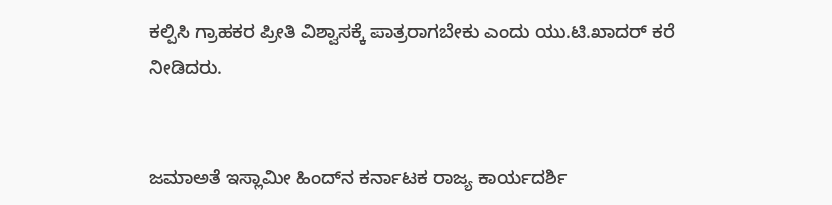ಕಲ್ಪಿಸಿ ಗ್ರಾಹಕರ ಪ್ರೀತಿ ವಿಶ್ವಾಸಕ್ಕೆ ಪಾತ್ರರಾಗಬೇಕು ಎಂದು ಯು.ಟಿ.ಖಾದರ್ ಕರೆ ನೀಡಿದರು.


ಜಮಾಅತೆ ಇಸ್ಲಾಮೀ ಹಿಂದ್‌ನ ಕರ್ನಾಟಕ ರಾಜ್ಯ ಕಾರ್ಯದರ್ಶಿ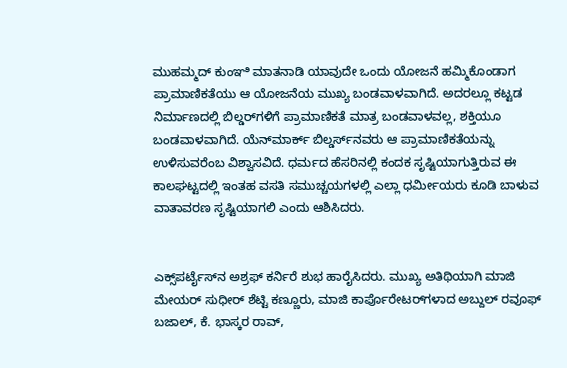ಮುಹಮ್ಮದ್ ಕುಂಞಿ ಮಾತನಾಡಿ ಯಾವುದೇ ಒಂದು ಯೋಜನೆ ಹಮ್ಮಿಕೊಂಡಾಗ ಪ್ರಾಮಾಣಿಕತೆಯು ಆ ಯೋಜನೆಯ ಮುಖ್ಯ ಬಂಡವಾಳವಾಗಿದೆ. ಅದರಲ್ಲೂ ಕಟ್ಟಡ ನಿರ್ಮಾಣದಲ್ಲಿ ಬಿಲ್ಡರ್‌ಗಳಿಗೆ ಪ್ರಾಮಾಣಿಕತೆ ಮಾತ್ರ ಬಂಡವಾಳವಲ್ಲ, ಶಕ್ತಿಯೂ ಬಂಡವಾಳವಾಗಿದೆ. ಯೆನ್‌ಮಾರ್ಕ್ ಬಿಲ್ಡರ್ಸ್‌ನವರು ಆ ಪ್ರಾಮಾಣಿಕತೆಯನ್ನು ಉಳಿಸುವರೆಂಬ ವಿಶ್ವಾಸವಿದೆ. ಧರ್ಮದ ಹೆಸರಿನಲ್ಲಿ ಕಂದಕ ಸೃಷ್ಟಿಯಾಗುತ್ತಿರುವ ಈ ಕಾಲಘಟ್ಟದಲ್ಲಿ ಇಂತಹ ವಸತಿ ಸಮುಚ್ಚಯಗಳಲ್ಲಿ ಎಲ್ಲಾ ಧರ್ಮೀಯರು ಕೂಡಿ ಬಾಳುವ ವಾತಾವರಣ ಸೃಷ್ಟಿಯಾಗಲಿ ಎಂದು ಆಶಿಸಿದರು.


ಎಕ್ಸ್‌ಪರ್ಟೈಸ್‌ನ ಅಶ್ರಫ್ ಕರ್ನಿರೆ ಶುಭ ಹಾರೈಸಿದರು. ಮುಖ್ಯ ಅತಿಥಿಯಾಗಿ ಮಾಜಿ ಮೇಯರ್ ಸುಧೀರ್ ಶೆಟ್ಟಿ ಕಣ್ಣೂರು, ಮಾಜಿ ಕಾರ್ಪೊರೇಟರ್‌ಗಳಾದ ಅಬ್ದುಲ್ ರವೂಫ್ ಬಜಾಲ್, ಕೆ. ಭಾಸ್ಕರ ರಾವ್,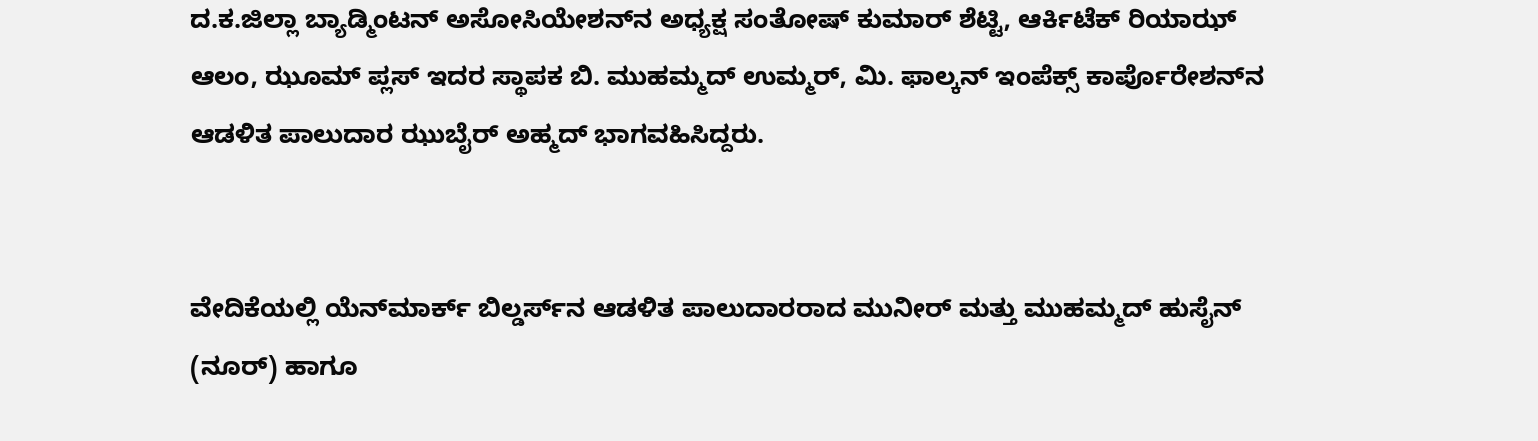ದ.ಕ.ಜಿಲ್ಲಾ ಬ್ಯಾಡ್ಮಿಂಟನ್ ಅಸೋಸಿಯೇಶನ್‌ನ ಅಧ್ಯಕ್ಷ ಸಂತೋಷ್ ಕುಮಾರ್ ಶೆಟ್ಟಿ, ಆರ್ಕಿಟೆಕ್ ರಿಯಾಝ್ ಆಲಂ, ಝೂಮ್ ಪ್ಲಸ್ ಇದರ ಸ್ಥಾಪಕ ಬಿ. ಮುಹಮ್ಮದ್ ಉಮ್ಮರ್, ಮಿ. ಫಾಲ್ಕನ್ ಇಂಪೆಕ್ಸ್ ಕಾರ್ಪೊರೇಶನ್‌ನ ಆಡಳಿತ ಪಾಲುದಾರ ಝುಬೈರ್ ಅಹ್ಮದ್ ಭಾಗವಹಿಸಿದ್ದರು.


ವೇದಿಕೆಯಲ್ಲಿ ಯೆನ್‌ಮಾರ್ಕ್ ಬಿಲ್ಡರ್ಸ್‌ನ ಆಡಳಿತ ಪಾಲುದಾರರಾದ ಮುನೀರ್ ಮತ್ತು ಮುಹಮ್ಮದ್ ಹುಸೈನ್ (ನೂರ್) ಹಾಗೂ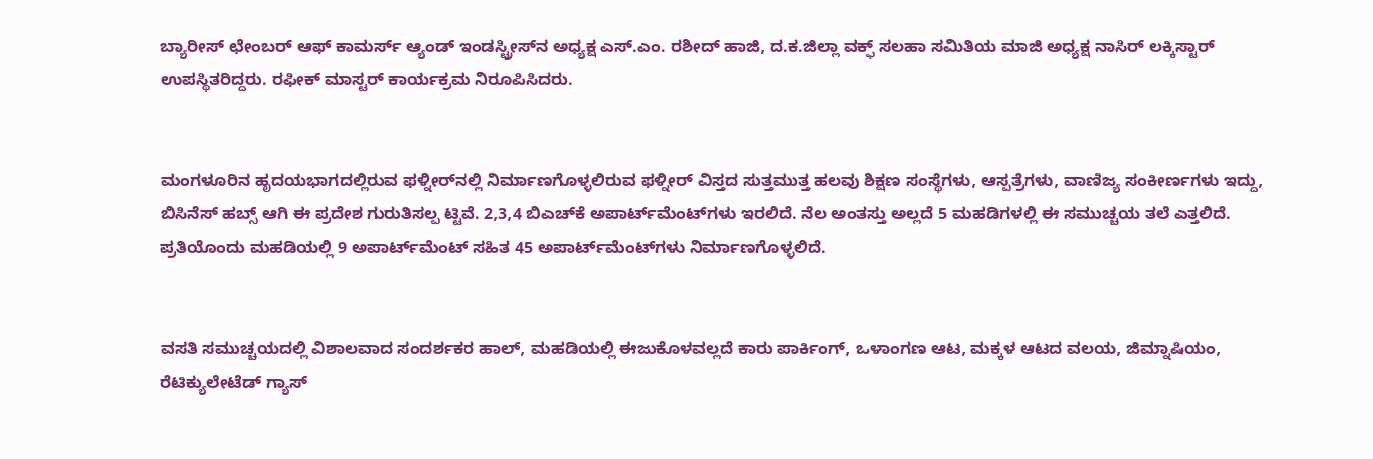ಬ್ಯಾರೀಸ್ ಛೇಂಬರ್ ಆಫ್ ಕಾಮರ್ಸ್ ಆ್ಯಂಡ್ ಇಂಡಸ್ಟ್ರೀಸ್‌ನ ಅಧ್ಯಕ್ಷ ಎಸ್.ಎಂ. ರಶೀದ್ ಹಾಜಿ, ದ.ಕ.ಜಿಲ್ಲಾ ವಕ್ಫ್ ಸಲಹಾ ಸಮಿತಿಯ ಮಾಜಿ ಅಧ್ಯಕ್ಷ ನಾಸಿರ್ ಲಕ್ಕಿಸ್ಟಾರ್ ಉಪಸ್ಥಿತರಿದ್ದರು. ರಫೀಕ್ ಮಾಸ್ಟರ್ ಕಾರ್ಯಕ್ರಮ ನಿರೂಪಿಸಿದರು.


ಮಂಗಳೂರಿನ ಹೃದಯಭಾಗದಲ್ಲಿರುವ ಫಳ್ನೀರ್‌ನಲ್ಲಿ ನಿರ್ಮಾಣಗೊಳ್ಳಲಿರುವ ಫಳ್ನೀರ್ ವಿಸ್ತದ ಸುತ್ತಮುತ್ತ ಹಲವು ಶಿಕ್ಷಣ ಸಂಸ್ಥೆಗಳು, ಆಸ್ಪತ್ರೆಗಳು, ವಾಣಿಜ್ಯ ಸಂಕೀರ್ಣಗಳು ಇದ್ದು, ಬಿಸಿನೆಸ್ ಹಬ್ಸ್ ಆಗಿ ಈ ಪ್ರದೇಶ ಗುರುತಿಸಲ್ಪ ಟ್ಟಿವೆ. 2,3,4 ಬಿಎಚ್‌ಕೆ ಅಪಾರ್ಟ್‌ಮೆಂಟ್‌ಗಳು ಇರಲಿದೆ. ನೆಲ ಅಂತಸ್ತು ಅಲ್ಲದೆ 5 ಮಹಡಿಗಳಲ್ಲಿ ಈ ಸಮುಚ್ಚಯ ತಲೆ ಎತ್ತಲಿದೆ. ಪ್ರತಿಯೊಂದು ಮಹಡಿಯಲ್ಲಿ 9 ಅಪಾರ್ಟ್‌ಮೆಂಟ್ ಸಹಿತ 45 ಅಪಾರ್ಟ್‌ಮೆಂಟ್‌ಗಳು ನಿರ್ಮಾಣಗೊಳ್ಳಲಿದೆ.


ವಸತಿ ಸಮುಚ್ಚಯದಲ್ಲಿ ವಿಶಾಲವಾದ ಸಂದರ್ಶಕರ ಹಾಲ್, ಮಹಡಿಯಲ್ಲಿ ಈಜುಕೊಳವಲ್ಲದೆ ಕಾರು ಪಾರ್ಕಿಂಗ್, ಒಳಾಂಗಣ ಆಟ, ಮಕ್ಕಳ ಆಟದ ವಲಯ, ಜಿಮ್ನಾಷಿಯಂ, ರೆಟಿಕ್ಯುಲೇಟೆಡ್ ಗ್ಯಾಸ್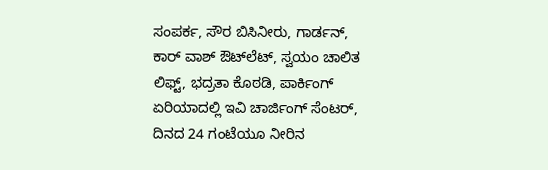ಸಂಪರ್ಕ, ಸೌರ ಬಿಸಿನೀರು, ಗಾರ್ಡನ್, ಕಾರ್ ವಾಶ್ ಔಟ್‌ಲೆಟ್, ಸ್ವಯಂ ಚಾಲಿತ ಲಿಫ್ಟ್, ಭದ್ರತಾ ಕೊಠಡಿ, ಪಾರ್ಕಿಂಗ್ ಏರಿಯಾದಲ್ಲಿ ಇವಿ ಚಾರ್ಜಿಂಗ್ ಸೆಂಟರ್, ದಿನದ 24 ಗಂಟೆಯೂ ನೀರಿನ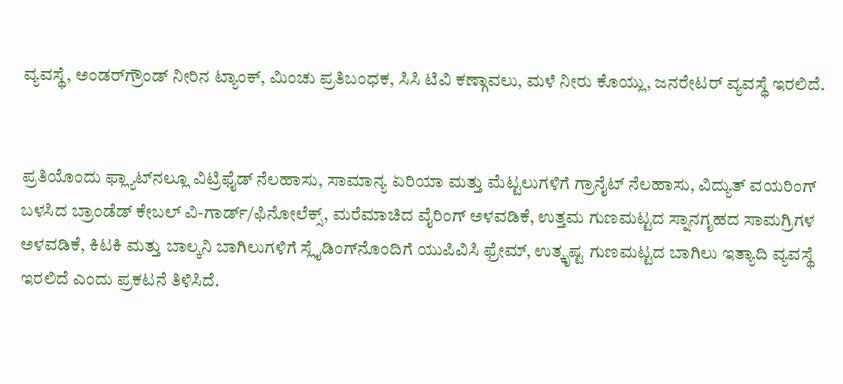ವ್ಯವಸ್ಥೆ, ಅಂಡರ್‌ಗ್ರೌಂಡ್ ನೀರಿನ ಟ್ಯಾಂಕ್, ಮಿಂಚು ಪ್ರತಿಬಂಧಕ, ಸಿಸಿ ಟಿವಿ ಕಣ್ಗಾವಲು, ಮಳೆ ನೀರು ಕೊಯ್ಲು, ಜನರೇಟರ್ ವ್ಯವಸ್ಥೆ ಇರಲಿದೆ.


ಪ್ರತಿಯೊಂದು ಫ್ಲ್ಯಾಟ್‌ನಲ್ಲೂ ವಿಟ್ರಿಫೈಡ್ ನೆಲಹಾಸು, ಸಾಮಾನ್ಯ ಏರಿಯಾ ಮತ್ತು ಮೆಟ್ಟಲುಗಳಿಗೆ ಗ್ರಾನೈಟ್ ನೆಲಹಾಸು, ವಿದ್ಯುತ್ ವಯರಿಂಗ್ ಬಳಸಿದ ಬ್ರಾಂಡೆಡ್ ಕೇಬಲ್ ವಿ-ಗಾರ್ಡ್/ಫಿನೋಲೆಕ್ಸ್, ಮರೆಮಾಚಿದ ವೈರಿಂಗ್ ಅಳವಡಿಕೆ, ಉತ್ತಮ ಗುಣಮಟ್ಟದ ಸ್ನಾನಗೃಹದ ಸಾಮಗ್ರಿಗಳ ಅಳವಡಿಕೆ, ಕಿಟಕಿ ಮತ್ತು ಬಾಲ್ಕನಿ ಬಾಗಿಲುಗಳಿಗೆ ಸ್ಲೈಡಿಂಗ್‌ನೊಂದಿಗೆ ಯುಪಿವಿಸಿ ಫ್ರೇಮ್, ಉತ್ಕೃಷ್ಟ ಗುಣಮಟ್ಟದ ಬಾಗಿಲು ಇತ್ಯಾದಿ ವ್ಯವಸ್ಥೆ ಇರಲಿದೆ ಎಂದು ಪ್ರಕಟನೆ ತಿಳಿಸಿದೆ.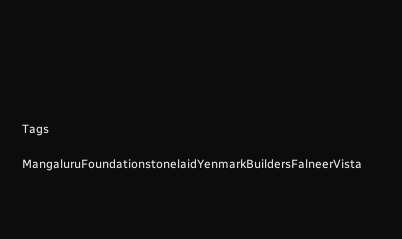Tags

MangaluruFoundationstonelaidYenmarkBuildersFalneerVista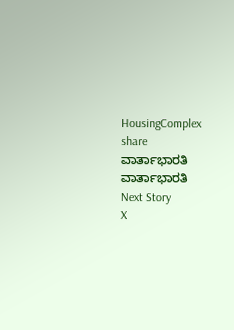HousingComplex
share
ವಾರ್ತಾಭಾರತಿ
ವಾರ್ತಾಭಾರತಿ
Next Story
X